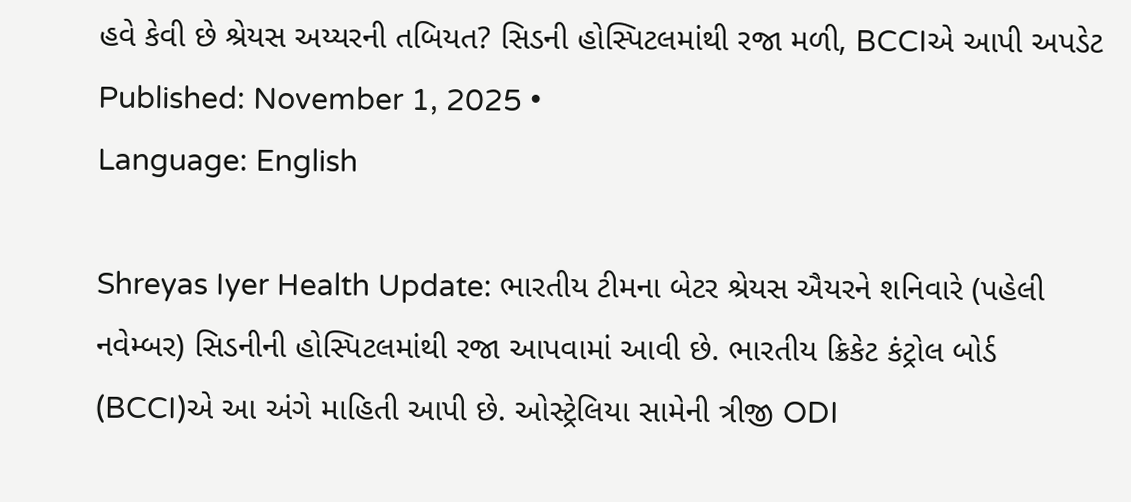હવે કેવી છે શ્રેયસ અય્યરની તબિયત? સિડની હોસ્પિટલમાંથી રજા મળી, BCCIએ આપી અપડેટ
Published: November 1, 2025 •
Language: English

Shreyas Iyer Health Update: ભારતીય ટીમના બેટર શ્રેયસ ઐયરને શનિવારે (પહેલી નવેમ્બર) સિડનીની હોસ્પિટલમાંથી રજા આપવામાં આવી છે. ભારતીય ક્રિકેટ કંટ્રોલ બોર્ડ (BCCI)એ આ અંગે માહિતી આપી છે. ઓસ્ટ્રેલિયા સામેની ત્રીજી ODI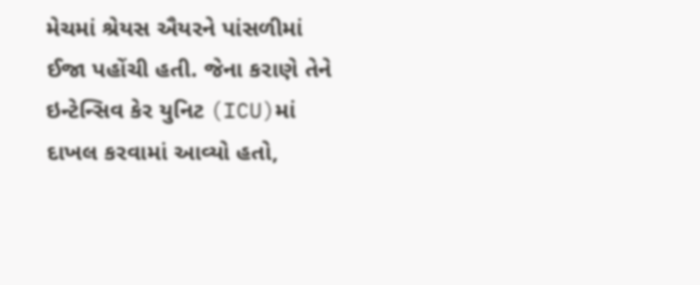મેચમાં શ્રેયસ ઐયરને પાંસળીમાં ઈજા પહોંચી હતી. જેના કરાણે તેને ઇન્ટેન્સિવ કેર યુનિટ (ICU)માં દાખલ કરવામાં આવ્યો હતો,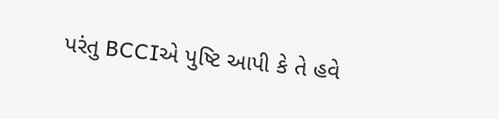પરંતુ BCCIએ પુષ્ટિ આપી કે તે હવે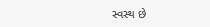સ્વસ્થ છે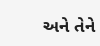અને તેને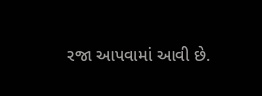રજા આપવામાં આવી છે.